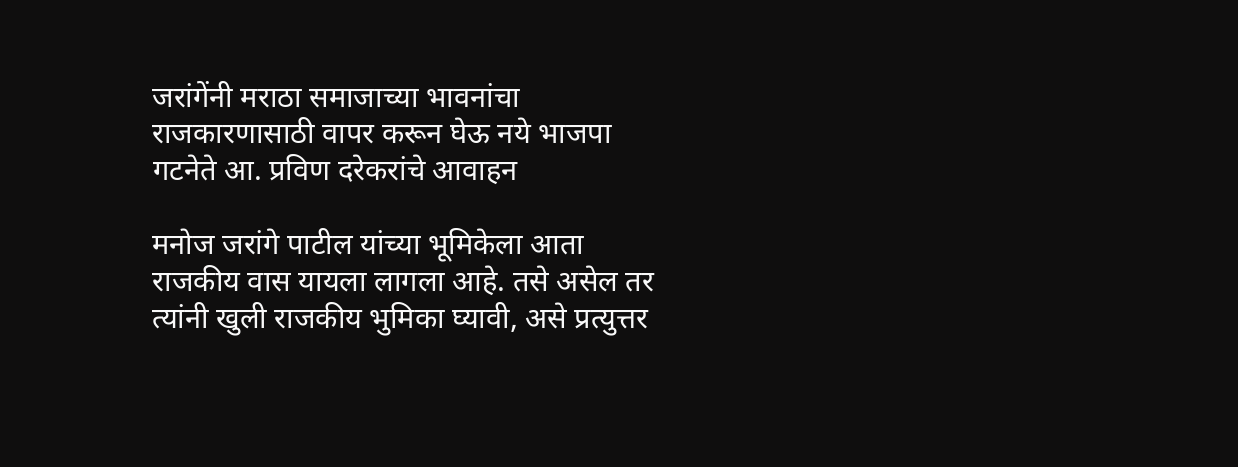जरांगेंनी मराठा समाजाच्या भावनांचा राजकारणासाठी वापर करून घेऊ नये भाजपा गटनेते आ. प्रविण दरेकरांचे आवाहन

मनोज जरांगे पाटील यांच्या भूमिकेला आता राजकीय वास यायला लागला आहे. तसे असेल तर त्यांनी खुली राजकीय भुमिका घ्यावी, असे प्रत्युत्तर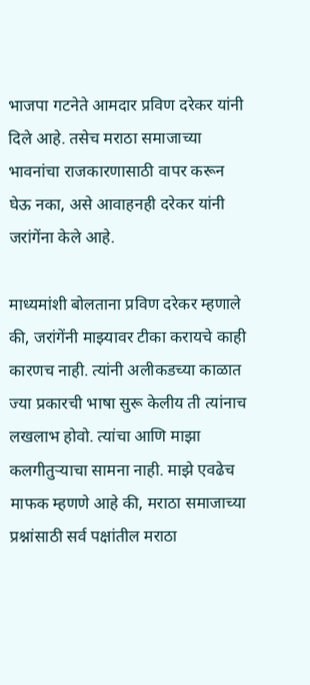भाजपा गटनेते आमदार प्रविण दरेकर यांनी दिले आहे. तसेच मराठा समाजाच्या भावनांचा राजकारणासाठी वापर करून घेऊ नका, असे आवाहनही दरेकर यांनी जरांगेंना केले आहे.

माध्यमांशी बोलताना प्रविण दरेकर म्हणाले की, जरांगेंनी माझ्यावर टीका करायचे काही कारणच नाही. त्यांनी अलीकडच्या काळात ज्या प्रकारची भाषा सुरू केलीय ती त्यांनाच लखलाभ होवो. त्यांचा आणि माझा कलगीतुऱ्याचा सामना नाही. माझे एवढेच माफक म्हणणे आहे की, मराठा समाजाच्या प्रश्नांसाठी सर्व पक्षांतील मराठा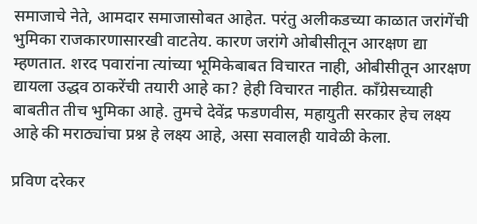समाजाचे नेते, आमदार समाजासोबत आहेत. परंतु अलीकडच्या काळात जरांगेंची भुमिका राजकारणासारखी वाटतेय. कारण जरांगे ओबीसीतून आरक्षण द्या म्हणतात. शरद पवारांना त्यांच्या भूमिकेबाबत विचारत नाही, ओबीसीतून आरक्षण द्यायला उद्धव ठाकरेंची तयारी आहे का? हेही विचारत नाहीत. काँग्रेसच्याही बाबतीत तीच भुमिका आहे. तुमचे देवेंद्र फडणवीस, महायुती सरकार हेच लक्ष्य आहे की मराठ्यांचा प्रश्न हे लक्ष्य आहे, असा सवालही यावेळी केला.

प्रविण दरेकर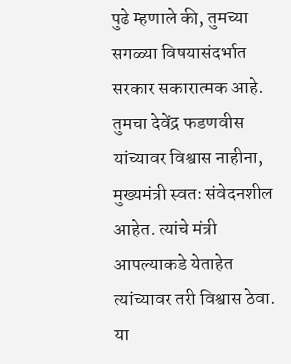पुढे म्हणाले की, तुमच्या सगळ्या विषयासंदर्भात सरकार सकारात्मक आहे. तुमचा देवेंद्र फडणवीस यांच्यावर विश्वास नाहीना, मुख्यमंत्री स्वतः संवेदनशील आहेत. त्यांचे मंत्री आपल्याकडे येताहेत त्यांच्यावर तरी विश्वास ठेवा. या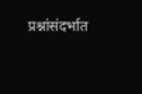प्रश्नांसंदर्भात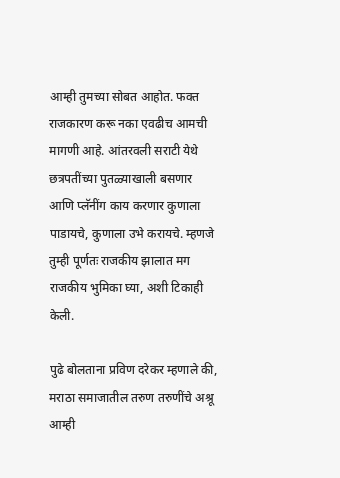आम्ही तुमच्या सोबत आहोत. फक्त राजकारण करू नका एवढीच आमची मागणी आहे. आंतरवली सराटी येथे छत्रपतींच्या पुतळ्याखाली बसणार आणि प्लॅनींग काय करणार कुणाला पाडायचे, कुणाला उभे करायचे. म्हणजे तुम्ही पूर्णतः राजकीय झालात मग राजकीय भुमिका घ्या, अशी टिकाही केली.

पुढे बोलताना प्रविण दरेकर म्हणाले की, मराठा समाजातील तरुण तरुणींचे अश्रू आम्ही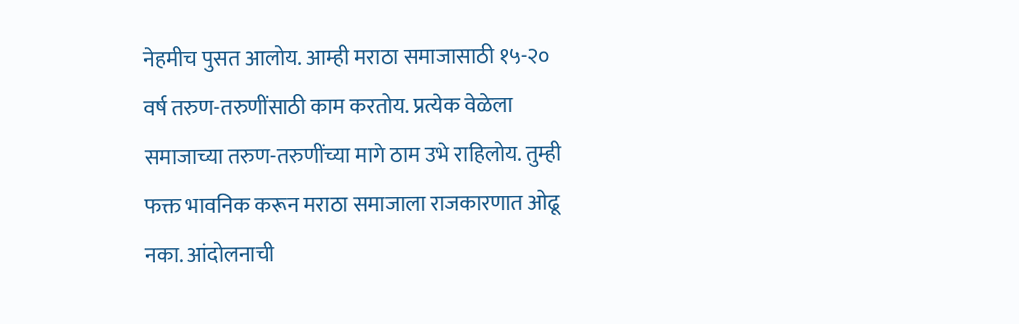नेहमीच पुसत आलोय. आम्ही मराठा समाजासाठी १५-२० वर्ष तरुण-तरुणींसाठी काम करतोय. प्रत्येक वेळेला समाजाच्या तरुण-तरुणींच्या मागे ठाम उभे राहिलोय. तुम्ही फक्त भावनिक करून मराठा समाजाला राजकारणात ओढू नका. आंदोलनाची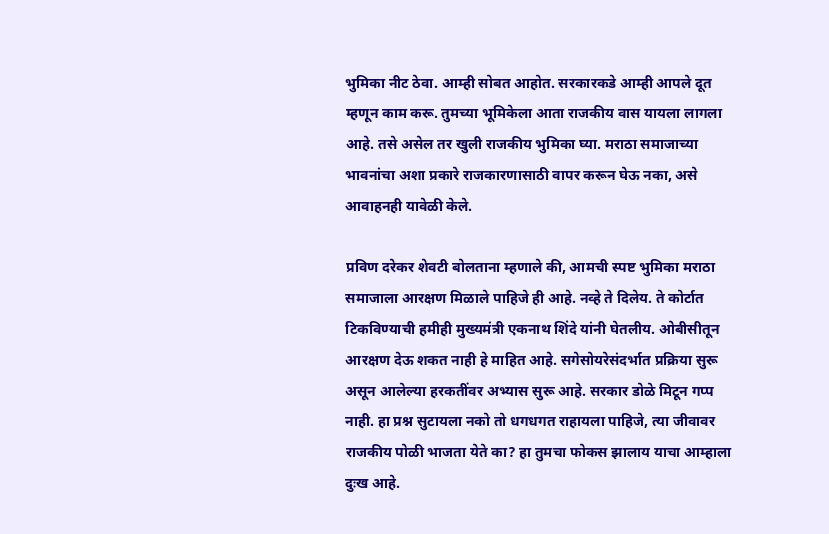भुमिका नीट ठेवा. आम्ही सोबत आहोत. सरकारकडे आम्ही आपले दूत म्हणून काम करू. तुमच्या भूमिकेला आता राजकीय वास यायला लागला आहे. तसे असेल तर खुली राजकीय भुमिका घ्या. मराठा समाजाच्या भावनांचा अशा प्रकारे राजकारणासाठी वापर करून घेऊ नका, असे आवाहनही यावेळी केले.

प्रविण दरेकर शेवटी बोलताना म्हणाले की, आमची स्पष्ट भुमिका मराठा समाजाला आरक्षण मिळाले पाहिजे ही आहे. नव्हे ते दिलेय. ते कोर्टात टिकविण्याची हमीही मुख्यमंत्री एकनाथ शिंदे यांनी घेतलीय. ओबीसीतून आरक्षण देऊ शकत नाही हे माहित आहे. सगेसोयरेसंदर्भात प्रक्रिया सुरू असून आलेल्या हरकतींवर अभ्यास सुरू आहे. सरकार डोळे मिटून गप्प नाही. हा प्रश्न सुटायला नको तो धगधगत राहायला पाहिजे, त्या जीवावर राजकीय पोळी भाजता येते का? हा तुमचा फोकस झालाय याचा आम्हाला दुःख आहे.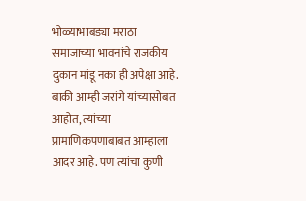भोळ्याभाबड्या मराठा समाजाच्या भावनांचे राजकीय दुकान मांडू नका ही अपेक्षा आहे. बाकी आम्ही जरांगे यांच्यासोबत आहोत, त्यांच्या प्रामाणिकपणाबाबत आम्हाला आदर आहे. पण त्यांचा कुणी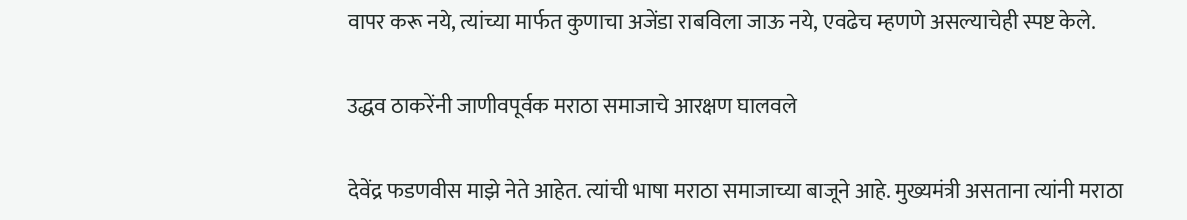वापर करू नये, त्यांच्या मार्फत कुणाचा अजेंडा राबविला जाऊ नये, एवढेच म्हणणे असल्याचेही स्पष्ट केले.

उद्धव ठाकरेंनी जाणीवपूर्वक मराठा समाजाचे आरक्षण घालवले

देवेंद्र फडणवीस माझे नेते आहेत. त्यांची भाषा मराठा समाजाच्या बाजूने आहे. मुख्यमंत्री असताना त्यांनी मराठा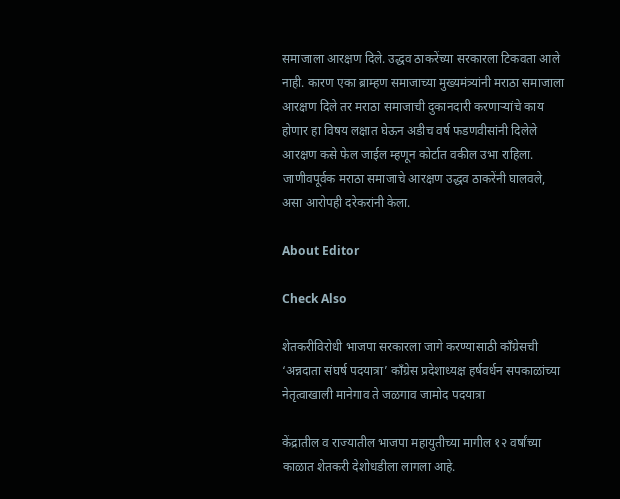समाजाला आरक्षण दिले. उद्धव ठाकरेंच्या सरकारला टिकवता आले नाही. कारण एका ब्राम्हण समाजाच्या मुख्यमंत्र्यांनी मराठा समाजाला आरक्षण दिले तर मराठा समाजाची दुकानदारी करणाऱ्यांचे काय होणार हा विषय लक्षात घेऊन अडीच वर्ष फडणवीसांनी दिलेले आरक्षण कसे फेल जाईल म्हणून कोर्टात वकील उभा राहिला. जाणीवपूर्वक मराठा समाजाचे आरक्षण उद्धव ठाकरेंनी घालवले, असा आरोपही दरेकरांनी केला.

About Editor

Check Also

शेतकरीविरोधी भाजपा सरकारला जागे करण्यासाठी काँग्रेसची ‘अन्नदाता संघर्ष पदयात्रा’ काँग्रेस प्रदेशाध्यक्ष हर्षवर्धन सपकाळांच्या नेतृत्वाखाली मानेगाव ते जळगाव जामोद पदयात्रा

केंद्रातील व राज्यातील भाजपा महायुतीच्या मागील १२ वर्षांच्या काळात शेतकरी देशोधडीला लागला आहे.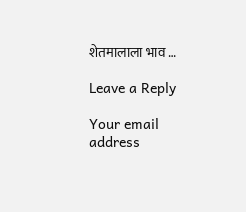शेतमालाला भाव …

Leave a Reply

Your email address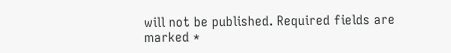will not be published. Required fields are marked *